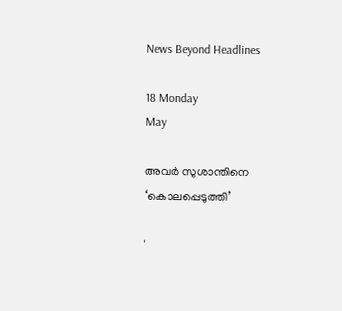News Beyond Headlines

18 Monday
May

അവര്‍ സുശാന്തിനെ ‘കൊലപ്പെടുത്തി’

'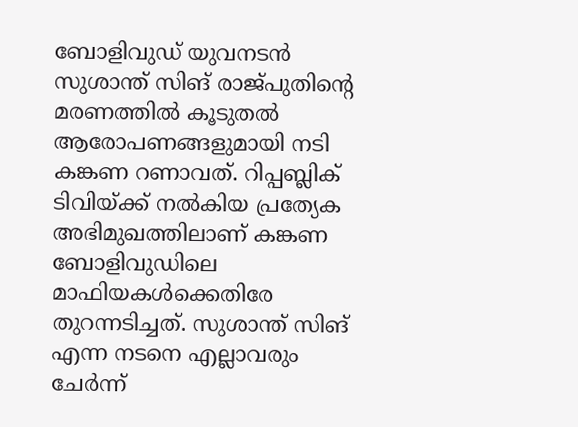ബോളിവുഡ് യുവനടന്‍ സുശാന്ത് സിങ് രാജ്പുതിന്റെ മരണത്തില്‍ കൂടുതല്‍ ആരോപണങ്ങളുമായി നടി കങ്കണ റണാവത്. റിപ്പബ്ലിക് ടിവിയ്ക്ക് നല്‍കിയ പ്രത്യേക അഭിമുഖത്തിലാണ് കങ്കണ ബോളിവുഡിലെ മാഫിയകള്‍ക്കെതിരേ തുറന്നടിച്ചത്. സുശാന്ത് സിങ് എന്ന നടനെ എല്ലാവരും ചേര്‍ന്ന്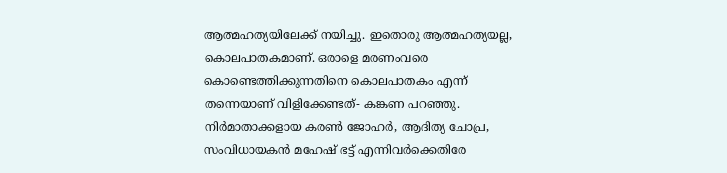ആത്മഹത്യയിലേക്ക് നയിച്ചു. ഇതൊരു ആത്മഹത്യയല്ല, കൊലപാതകമാണ്. ഒരാളെ മരണംവരെ കൊണ്ടെത്തിക്കുന്നതിനെ കൊലപാതകം എന്ന് തന്നെയാണ് വിളിക്കേണ്ടത്- കങ്കണ പറഞ്ഞു. നിര്‍മാതാക്കളായ കരണ്‍ ജോഹര്‍, ആദിത്യ ചോപ്ര, സംവിധായകന്‍ മഹേഷ് ഭട്ട് എന്നിവര്‍ക്കെതിരേ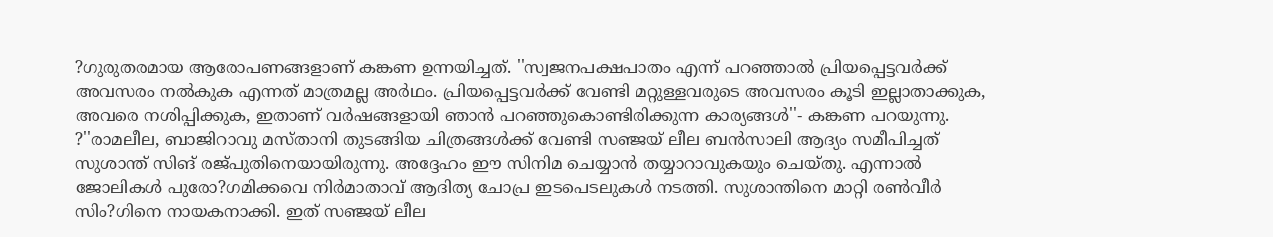?ഗുരുതരമായ ആരോപണങ്ങളാണ് കങ്കണ ഉന്നയിച്ചത്. ''സ്വജനപക്ഷപാതം എന്ന് പറഞ്ഞാല്‍ പ്രിയപ്പെട്ടവര്‍ക്ക് അവസരം നല്‍കുക എന്നത് മാത്രമല്ല അര്‍ഥം. പ്രിയപ്പെട്ടവര്‍ക്ക് വേണ്ടി മറ്റുള്ളവരുടെ അവസരം കൂടി ഇല്ലാതാക്കുക, അവരെ നശിപ്പിക്കുക, ഇതാണ് വര്‍ഷങ്ങളായി ഞാന്‍ പറഞ്ഞുകൊണ്ടിരിക്കുന്ന കാര്യങ്ങള്‍''- കങ്കണ പറയുന്നു. ?''രാമലീല, ബാജിറാവു മസ്താനി തുടങ്ങിയ ചിത്രങ്ങള്‍ക്ക് വേണ്ടി സഞ്ജയ് ലീല ബന്‍സാലി ആദ്യം സമീപിച്ചത് സുശാന്ത് സിങ് രജ്പുതിനെയായിരുന്നു. അദ്ദേഹം ഈ സിനിമ ചെയ്യാന്‍ തയ്യാറാവുകയും ചെയ്തു. എന്നാല്‍ ജോലികള്‍ പുരോ?ഗമിക്കവെ നിര്‍മാതാവ് ആദിത്യ ചോപ്ര ഇടപെടലുകള്‍ നടത്തി. സുശാന്തിനെ മാറ്റി രണ്‍വീര്‍ സിം?ഗിനെ നായകനാക്കി. ഇത് സഞ്ജയ് ലീല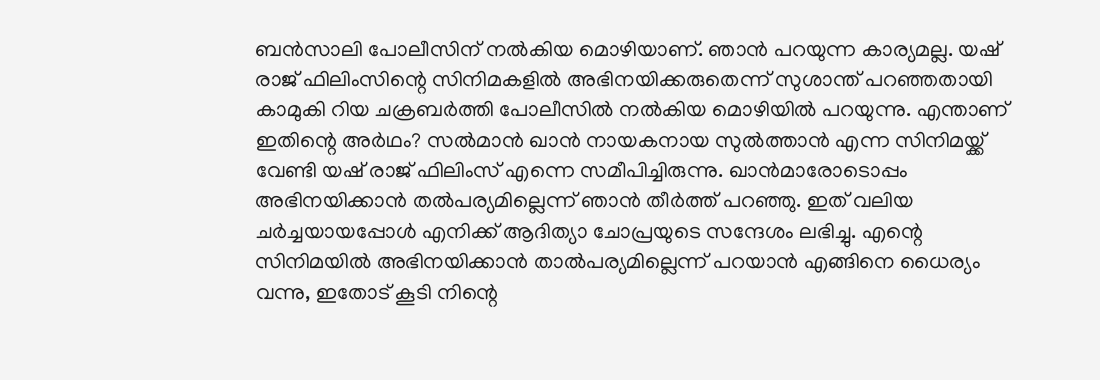ബന്‍സാലി പോലീസിന് നല്‍കിയ മൊഴിയാണ്. ഞാന്‍ പറയുന്ന കാര്യമല്ല. യഷ് രാജ് ഫിലിംസിന്റെ സിനിമകളില്‍ അഭിനയിക്കരുതെന്ന് സുശാന്ത് പറഞ്ഞതായി കാമുകി റിയ ചക്രബര്‍ത്തി പോലീസില്‍ നല്‍കിയ മൊഴിയില്‍ പറയുന്നു. എന്താണ് ഇതിന്റെ അര്‍ഥം? സല്‍മാന്‍ ഖാന്‍ നായകനായ സുല്‍ത്താന്‍ എന്ന സിനിമയ്ക്ക് വേണ്ടി യഷ് രാജ് ഫിലിംസ് എന്നെ സമീപിച്ചിരുന്നു. ഖാന്‍മാരോടൊപ്പം അഭിനയിക്കാന്‍ തല്‍പര്യമില്ലെന്ന് ഞാന്‍ തീര്‍ത്ത് പറഞ്ഞു. ഇത് വലിയ ചര്‍ച്ചയായപ്പോള്‍ എനിക്ക് ആദിത്യാ ചോപ്രയുടെ സന്ദേശം ലഭിച്ചു. എന്റെ സിനിമയില്‍ അഭിനയിക്കാന്‍ താല്‍പര്യമില്ലെന്ന് പറയാന്‍ എങ്ങിനെ ധൈര്യം വന്നു, ഇതോട് കൂടി നിന്റെ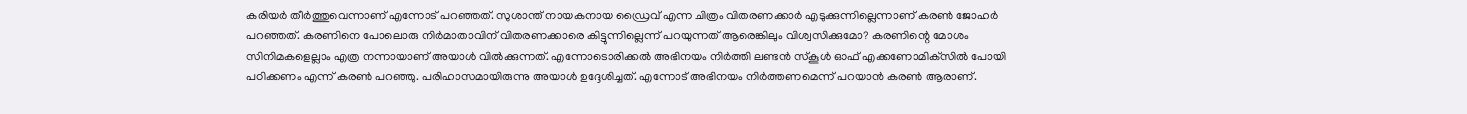കരിയര്‍ തീര്‍ത്തുവെന്നാണ് എന്നോട് പറഞ്ഞത്. സുശാന്ത് നായകനായ ഡ്രൈവ് എന്ന ചിത്രം വിതരണക്കാര്‍ എടുക്കുന്നില്ലെന്നാണ് കരണ്‍ ജോഹര്‍ പറഞ്ഞത്. കരണിനെ പോലൊരു നിര്‍മാതാവിന് വിതരണക്കാരെ കിട്ടുന്നില്ലെന്ന് പറയുന്നത് ആരെങ്കിലും വിശ്വസിക്കുമോ? കരണിന്റെ മോശം സിനിമകളെല്ലാം എത്ര നന്നായാണ് അയാള്‍ വില്‍ക്കുന്നത്. എന്നോടൊരിക്കല്‍ അഭിനയം നിര്‍ത്തി ലണ്ടന്‍ സ്‌കൂള്‍ ഓഫ് എക്കണോമിക്‌സില്‍ പോയി പഠിക്കണം എന്ന് കരണ്‍ പറഞ്ഞു. പരിഹാസമായിരുന്നു അയാള്‍ ഉദ്ദേശിച്ചത്. എന്നോട് അഭിനയം നിര്‍ത്തണമെന്ന് പറയാന്‍ കരണ്‍ ആരാണ്.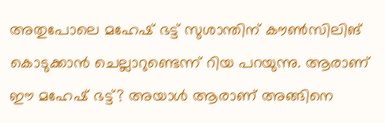അതുപോലെ മഹേഷ് ഭട്ട് സുശാന്തിന് കൗണ്‍സിലിങ് കൊടുക്കാന്‍ ചെല്ലാറുണ്ടെന്ന് റിയ പറയുന്നു. ആരാണ് ഈ മഹേഷ് ഭട്ട്? അയാള്‍ ആരാണ് അങ്ങിനെ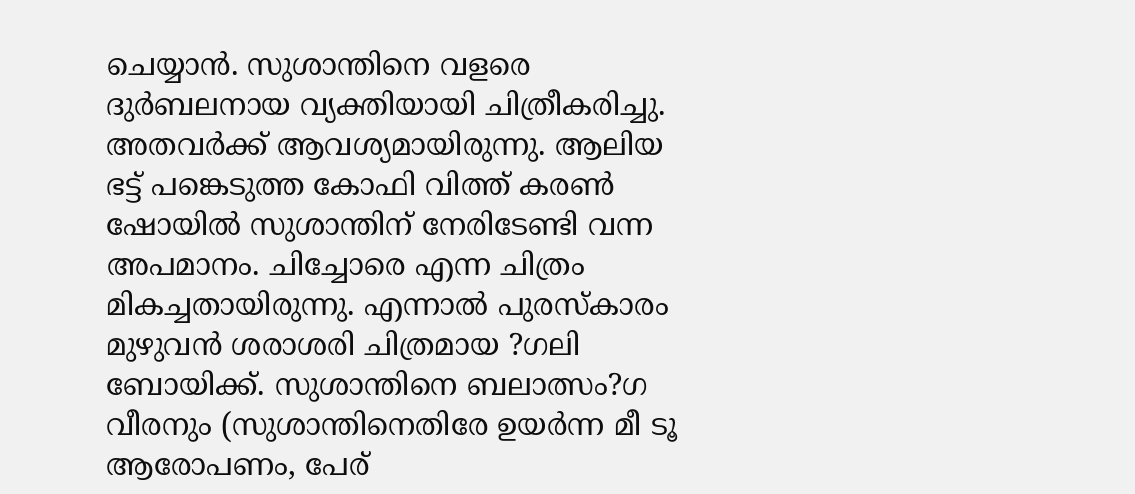ചെയ്യാന്‍. സുശാന്തിനെ വളരെ ദുര്‍ബലനായ വ്യക്തിയായി ചിത്രീകരിച്ചു. അതവര്‍ക്ക് ആവശ്യമായിരുന്നു. ആലിയ ഭട്ട് പങ്കെടുത്ത കോഫി വിത്ത് കരണ്‍ ഷോയില്‍ സുശാന്തിന് നേരിടേണ്ടി വന്ന അപമാനം. ചിച്ചോരെ എന്ന ചിത്രം മികച്ചതായിരുന്നു. എന്നാല്‍ പുരസ്‌കാരം മുഴുവന്‍ ശരാശരി ചിത്രമായ ?ഗലി ബോയിക്ക്. സുശാന്തിനെ ബലാത്സം?ഗ വീരനും (സുശാന്തിനെതിരേ ഉയര്‍ന്ന മീ ടൂ ആരോപണം, പേര്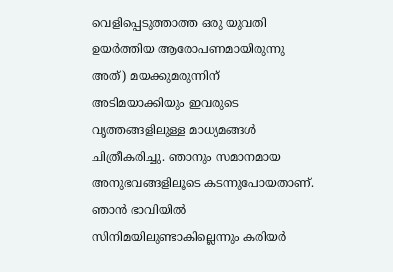വെളിപ്പെടുത്താത്ത ഒരു യുവതി ഉയര്‍ത്തിയ ആരോപണമായിരുന്നു അത്) മയക്കുമരുന്നിന് അടിമയാക്കിയും ഇവരുടെ വൃത്തങ്ങളിലുള്ള മാധ്യമങ്ങള്‍ ചിത്രീകരിച്ചു. ഞാനും സമാനമായ അനുഭവങ്ങളിലൂടെ കടന്നുപോയതാണ്. ഞാന്‍ ഭാവിയില്‍ സിനിമയിലുണ്ടാകില്ലെന്നും കരിയര്‍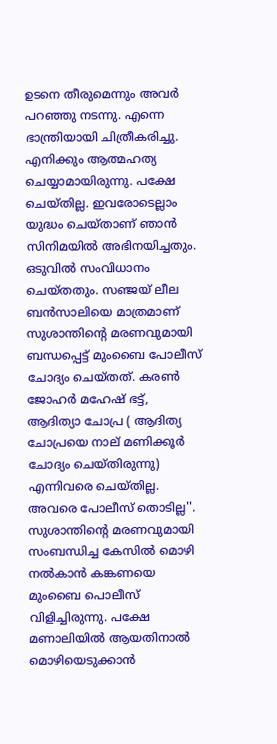ഉടനെ തീരുമെന്നും അവര്‍ പറഞ്ഞു നടന്നു. എന്നെ ഭാന്ത്രിയായി ചിത്രീകരിച്ചു. എനിക്കും ആത്മഹത്യ ചെയ്യാമായിരുന്നു. പക്ഷേ ചെയ്തില്ല. ഇവരോടെല്ലാം യുദ്ധം ചെയ്താണ് ഞാന്‍ സിനിമയില്‍ അഭിനയിച്ചതും. ഒടുവില്‍ സംവിധാനം ചെയ്തതും. സഞ്ജയ് ലീല ബന്‍സാലിയെ മാത്രമാണ് സുശാന്തിന്റെ മരണവുമായി ബന്ധപ്പെട്ട് മുംബൈ പോലീസ് ചോദ്യം ചെയ്തത്. കരണ്‍ ജോഹര്‍ മഹേഷ് ഭട്ട്, ആദിത്യാ ചോപ്ര ( ആദിത്യ ചോപ്രയെ നാല് മണിക്കൂര്‍ ചോദ്യം ചെയ്തിരുന്നു) എന്നിവരെ ചെയ്തില്ല. അവരെ പോലീസ് തൊടില്ല''. സുശാന്തിന്റെ മരണവുമായി സംബന്ധിച്ച കേസില്‍ മൊഴി നല്‍കാന്‍ കങ്കണയെ മുംബൈ പൊലീസ് വിളിച്ചിരുന്നു. പക്ഷേ മണാലിയില്‍ ആയതിനാല്‍ മൊഴിയെടുക്കാന്‍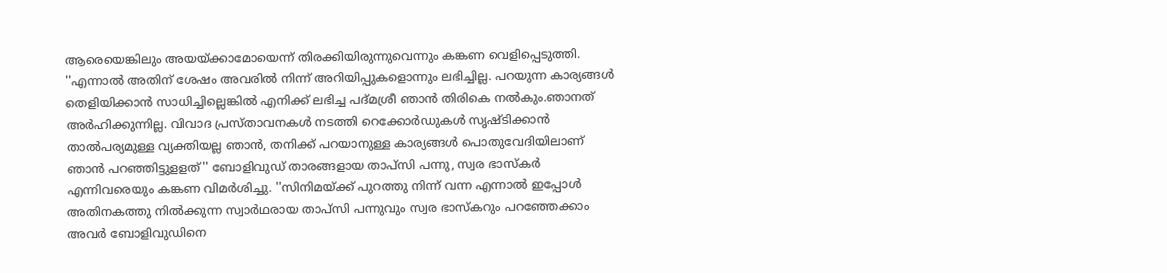ആരെയെങ്കിലും അയയ്ക്കാമോയെന്ന് തിരക്കിയിരുന്നുവെന്നും കങ്കണ വെളിപ്പെടുത്തി. ''എന്നാല്‍ അതിന് ശേഷം അവരില്‍ നിന്ന് അറിയിപ്പുകളൊന്നും ലഭിച്ചില്ല. പറയുന്ന കാര്യങ്ങള്‍ തെളിയിക്കാന്‍ സാധിച്ചില്ലെങ്കില്‍ എനിക്ക് ലഭിച്ച പദ്മശ്രീ ഞാന്‍ തിരികെ നല്‍കും.ഞാനത് അര്‍ഹിക്കുന്നില്ല. വിവാദ പ്രസ്താവനകള്‍ നടത്തി റെക്കോര്‍ഡുകള്‍ സൃഷ്ടിക്കാന്‍ താല്‍പര്യമുള്ള വ്യക്തിയല്ല ഞാന്‍, തനിക്ക് പറയാനുള്ള കാര്യങ്ങള്‍ പൊതുവേദിയിലാണ് ഞാന്‍ പറഞ്ഞിട്ടുളളത്'' ബോളിവുഡ് താരങ്ങളായ താപ്‌സി പന്നു, സ്വര ഭാസ്‌കര്‍ എന്നിവരെയും കങ്കണ വിമര്‍ശിച്ചു. ''സിനിമയ്ക്ക് പുറത്തു നിന്ന് വന്ന എന്നാല്‍ ഇപ്പോള്‍ അതിനകത്തു നില്‍ക്കുന്ന സ്വാര്‍ഥരായ താപ്‌സി പന്നുവും സ്വര ഭാസ്‌കറും പറഞ്ഞേക്കാം അവര്‍ ബോളിവുഡിനെ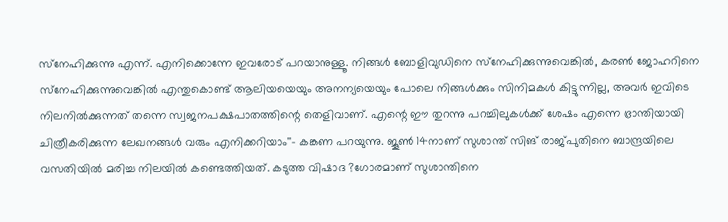സ്‌നേഹിക്കുന്നു എന്ന്. എനിക്കൊന്നേ ഇവരോട് പറയാനുള്ളൂ. നിങ്ങള്‍ ബോളിവുഡിനെ സ്‌നേഹിക്കുന്നുവെങ്കില്‍, കരണ്‍ ജോഹറിനെ സ്‌നേഹിക്കുന്നുവെങ്കില്‍ എന്തുകൊണ്ട് ആലിയയെയും അനന്യയെയും പോലെ നിങ്ങള്‍ക്കും സിനിമകള്‍ കിട്ടുന്നില്ല, അവര്‍ ഇവിടെ നിലനില്‍ക്കുന്നത് തന്നെ സ്വജനപക്ഷപാതത്തിന്റെ തെളിവാണ്. എന്റെ ഈ തുറന്നു പറച്ചിലുകള്‍ക്ക് ശേഷം എന്നെ ഭ്രാന്തിയായി ചിത്രീകരിക്കുന്ന ലേഖനങ്ങള്‍ വരും എനിക്കറിയാം''- കങ്കണ പറയുന്നു. ജൂണ്‍ 14നാണ് സുശാന്ത് സിങ് രാജ്പുതിനെ ബാന്ദ്രയിലെ വസതിയില്‍ മരിച്ച നിലയില്‍ കണ്ടെത്തിയത്. കടുത്ത വിഷാദ ?ഗോരമാണ് സുശാന്തിനെ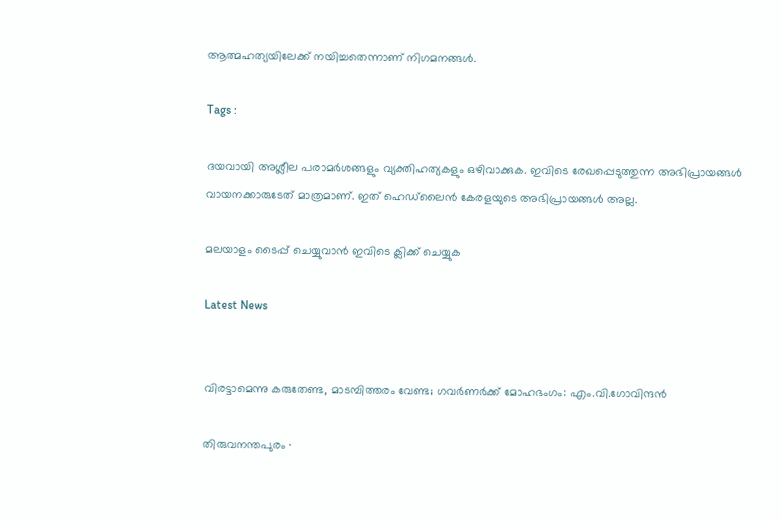ആത്മഹത്യയിലേക്ക് നയിച്ചതെന്നാണ് നിഗമനങ്ങള്‍.

Tags :

ദയവായി അശ്ലീല പരാമര്‍ശങ്ങളും വ്യക്തിഹത്യകളും ഒഴിവാക്കുക. ഇവിടെ രേഖപ്പെടുത്തുന്ന അഭിപ്രായങ്ങള്‍ വായനക്കാരുടേത്‌ മാത്രമാണ്‌. ഇത്‌ ഹെഡ്‌ലൈന്‍ കേരളയുടെ അഭിപ്രായങ്ങള്‍ അല്ല.

മലയാളം ടൈപ്പ് ചെയ്യുവാൻ ഇവിടെ ക്ലിക്ക് ചെയ്യുക

Latest News


വിരട്ടാമെന്നു കരുതേണ്ട, മാടമ്പിത്തരം വേണ്ട; ഗവർണർക്ക് മോഹഭംഗം: എം.വി.ഗോവിന്ദൻ

തിരുവനന്തപുരം ∙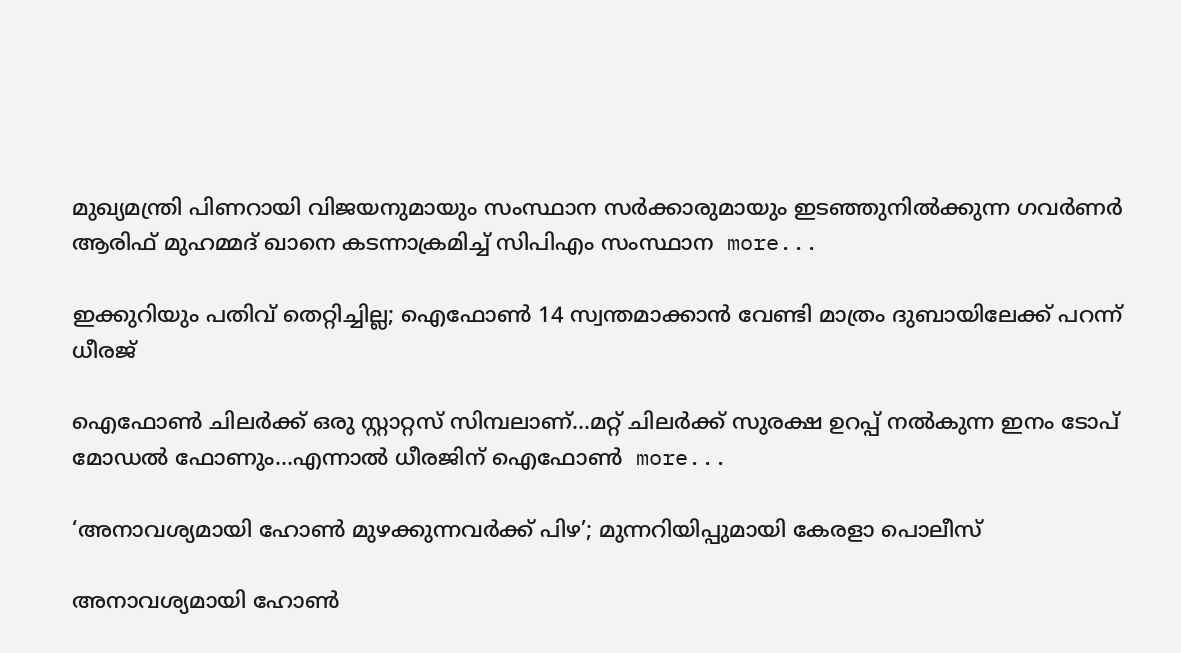മുഖ്യമന്ത്രി പിണറായി വിജയനുമായും സംസ്ഥാന സർക്കാരുമായും ഇടഞ്ഞുനിൽക്കുന്ന ഗവര്‍ണർ ആരിഫ് മുഹമ്മദ് ഖാനെ കടന്നാക്രമിച്ച് സിപിഎം സംസ്ഥാന  more...

ഇക്കുറിയും പതിവ് തെറ്റിച്ചില്ല; ഐഫോൺ 14 സ്വന്തമാക്കാൻ വേണ്ടി മാത്രം ദുബായിലേക്ക് പറന്ന് ധീരജ്

ഐഫോൺ ചിലർക്ക് ഒരു സ്റ്റാറ്റസ് സിമ്പലാണ്…മറ്റ് ചിലർക്ക് സുരക്ഷ ഉറപ്പ് നൽകുന്ന ഇനം ടോപ് മോഡൽ ഫോണും…എന്നാൽ ധീരജിന് ഐഫോൺ  more...

‘അനാവശ്യമായി ഹോണ്‍ മുഴക്കുന്നവർക്ക് പിഴ’; മുന്നറിയിപ്പുമായി കേരളാ പൊലീസ്

അനാവശ്യമായി ഹോണ്‍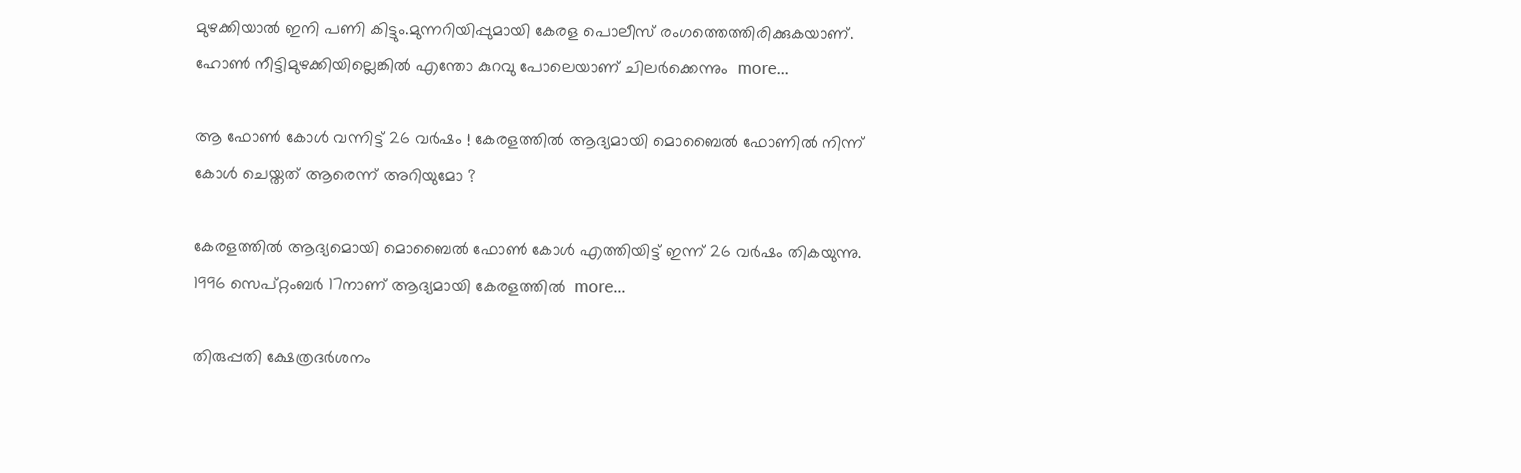മുഴക്കിയാല്‍ ഇനി പണി കിട്ടും.മുന്നറിയിപ്പുമായി കേരള പൊലീസ് രംഗത്തെത്തിരിക്കുകയാണ്. ഹോണ്‍ നീട്ടിമുഴക്കിയില്ലെങ്കില്‍ എന്തോ കുറവു പോലെയാണ് ചിലര്‍ക്കെന്നും  more...

ആ ഫോൺ കോൾ വന്നിട്ട് 26 വർഷം ! കേരളത്തിൽ ആദ്യമായി മൊബൈൽ ഫോണിൽ നിന്ന് കോൾ ചെയ്തത് ആരെന്ന് അറിയുമോ ?

കേരളത്തിൽ ആദ്യമൊയി മൊബൈൽ ഫോൺ കോൾ എത്തിയിട്ട് ഇന്ന് 26 വർഷം തികയുന്നു. 1996 സെപ്റ്റംബർ 17നാണ് ആദ്യമായി കേരളത്തിൽ  more...

തിരുപ്പതി ക്ഷേത്രദർശനം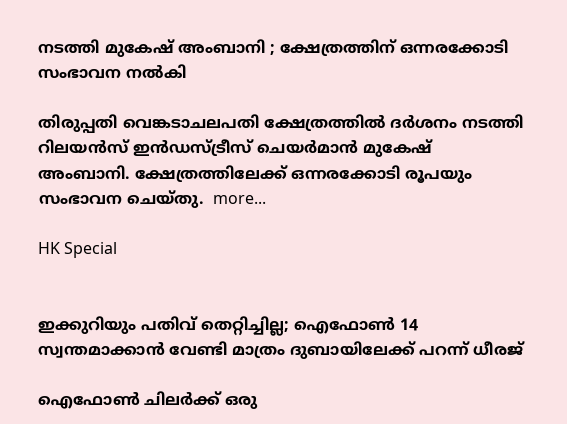നടത്തി മുകേഷ് അംബാനി ; ക്ഷേത്രത്തിന് ഒന്നരക്കോടി സംഭാവന നൽകി

തിരുപ്പതി വെങ്കടാചലപതി ക്ഷേത്രത്തിൽ ദർശനം നടത്തി റിലയൻസ് ഇൻഡസ്ട്രീസ് ചെയർമാൻ മുകേഷ് അംബാനി. ക്ഷേത്രത്തിലേക്ക് ഒന്നരക്കോടി രൂപയും സംഭാവന ചെയ്തു.  more...

HK Special


ഇക്കുറിയും പതിവ് തെറ്റിച്ചില്ല; ഐഫോൺ 14 സ്വന്തമാക്കാൻ വേണ്ടി മാത്രം ദുബായിലേക്ക് പറന്ന് ധീരജ്

ഐഫോൺ ചിലർക്ക് ഒരു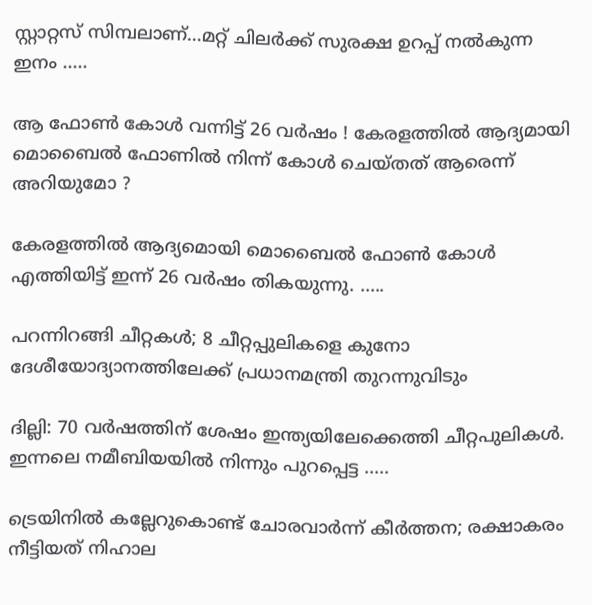സ്റ്റാറ്റസ് സിമ്പലാണ്…മറ്റ് ചിലർക്ക് സുരക്ഷ ഉറപ്പ് നൽകുന്ന ഇനം .....

ആ ഫോൺ കോൾ വന്നിട്ട് 26 വർഷം ! കേരളത്തിൽ ആദ്യമായി മൊബൈൽ ഫോണിൽ നിന്ന് കോൾ ചെയ്തത് ആരെന്ന് അറിയുമോ ?

കേരളത്തിൽ ആദ്യമൊയി മൊബൈൽ ഫോൺ കോൾ എത്തിയിട്ട് ഇന്ന് 26 വർഷം തികയുന്നു. .....

പറന്നിറങ്ങി ചീറ്റകൾ; 8 ചീറ്റപ്പുലികളെ കുനോ ദേശീയോദ്യാനത്തിലേക്ക് പ്രധാനമന്ത്രി തുറന്നുവിടും

ദില്ലി: 70 വർഷത്തിന് ശേഷം ഇന്ത്യയിലേക്കെത്തി ചീറ്റപുലികൾ. ഇന്നലെ നമീബിയയില്‍ നിന്നും പുറപ്പെട്ട .....

ട്രെയിനിൽ കല്ലേറുകൊണ്ട് ചോരവാർന്ന് കീർത്തന; രക്ഷാകരം നീട്ടിയത് നിഹാല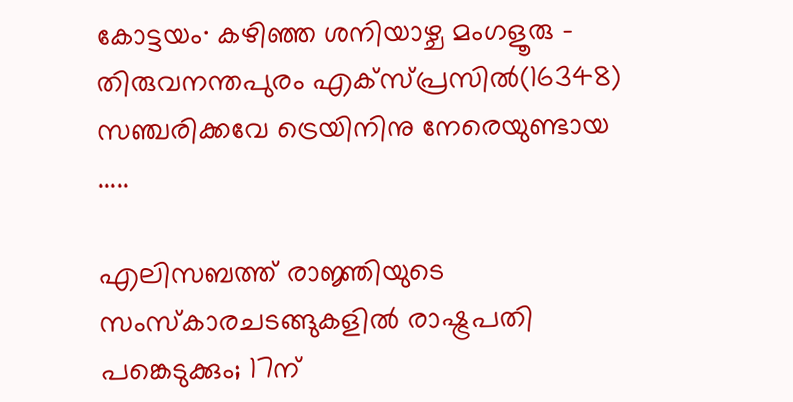കോട്ടയം∙ കഴിഞ്ഞ ശനിയാഴ്ച മംഗളൂരു – തിരുവനന്തപുരം എക്സ്പ്രസിൽ(16348) സഞ്ചരിക്കവേ ട്രെയിനിനു നേരെയുണ്ടായ .....

എലിസബത്ത് രാജ്ഞിയുടെ സംസ്കാരചടങ്ങുകളിൽ രാഷ്ട്രപതി പങ്കെടുക്കും; 17ന്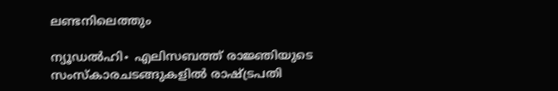ലണ്ടനിലെത്തും

ന്യൂഡൽഹി∙ എലിസബത്ത് രാജ്ഞിയുടെ സംസ്കാരചടങ്ങുകളിൽ രാഷ്ട്രപതി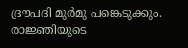ദ്രൗപദി മുർമു പങ്കെടുക്കും. രാജ്ഞിയുടെ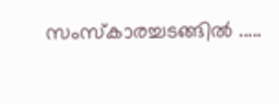സംസ്‌കാരച്ചടങ്ങിൽ .....